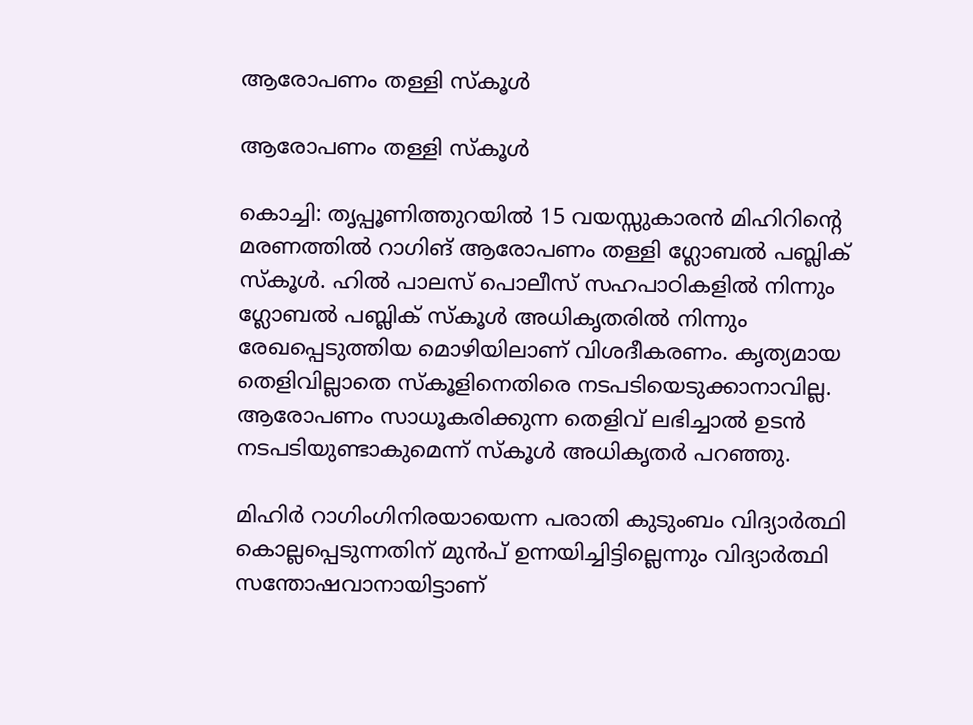ആരോപണം തള്ളി സ്കൂൾ

ആരോപണം തള്ളി സ്കൂൾ

കൊച്ചി: തൃപ്പൂണിത്തുറയില്‍ 15 വയസ്സുകാരന്‍ മിഹിറിന്റെ മരണത്തിൽ റാഗിങ് ആരോപണം തള്ളി ഗ്ലോബൽ പബ്ലിക് സ്‌കൂൾ. ഹില്‍ പാലസ് പൊലീസ് സഹപാഠികളില്‍ നിന്നും ഗ്ലോബല്‍ പബ്ലിക് സ്‌കൂള്‍ അധികൃതരില്‍ നിന്നും രേഖപ്പെടുത്തിയ മൊഴിയിലാണ് വിശദീകരണം. കൃത്യമായ തെളിവില്ലാതെ സ്‌കൂളിനെതിരെ നടപടിയെടുക്കാനാവില്ല. ആരോപണം സാധൂകരിക്കുന്ന തെളിവ് ലഭിച്ചാല്‍ ഉടന്‍ നടപടിയുണ്ടാകുമെന്ന് സ്കൂൾ അധികൃതർ പറഞ്ഞു.

മിഹിര്‍ റാഗിംഗിനിരയായെന്ന പരാതി കുടുംബം വിദ്യാര്‍ത്ഥി കൊല്ലപ്പെടുന്നതിന് മുന്‍പ് ഉന്നയിച്ചിട്ടില്ലെന്നും വിദ്യാര്‍ത്ഥി സന്തോഷവാനായിട്ടാണ്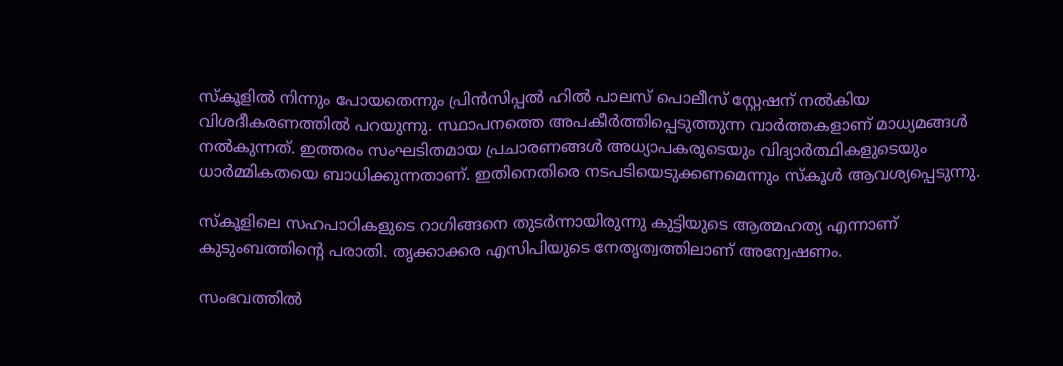സ്‌കൂളില്‍ നിന്നും പോയതെന്നും പ്രിന്‍സിപ്പല്‍ ഹില്‍ പാലസ് പൊലീസ് സ്റ്റേഷന് നല്‍കിയ വിശദീകരണത്തില്‍ പറയുന്നു. സ്ഥാപനത്തെ അപകീര്‍ത്തിപ്പെടുത്തുന്ന വാര്‍ത്തകളാണ് മാധ്യമങ്ങള്‍ നല്‍കുന്നത്. ഇത്തരം സംഘടിതമായ പ്രചാരണങ്ങള്‍ അധ്യാപകരുടെയും വിദ്യാര്‍ത്ഥികളുടെയും ധാര്‍മ്മികതയെ ബാധിക്കുന്നതാണ്. ഇതിനെതിരെ നടപടിയെടുക്കണമെന്നും സ്‌കൂള്‍ ആവശ്യപ്പെടുന്നു.

സ്‌കൂളിലെ സഹപാഠികളുടെ റാഗിങ്ങനെ തുടര്‍ന്നായിരുന്നു കുട്ടിയുടെ ആത്മഹത്യ എന്നാണ് കുടുംബത്തിന്റെ പരാതി. തൃക്കാക്കര എസിപിയുടെ നേതൃത്വത്തിലാണ് അന്വേഷണം.

സംഭവത്തില്‍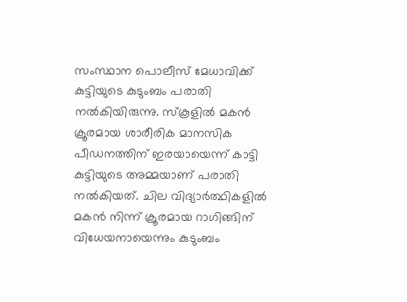സംസ്ഥാന പൊലീസ് മേധാവിക്ക് കുട്ടിയുടെ കുടുംബം പരാതി നല്‍കിയിരുന്നു. സ്‌കൂളില്‍ മകന്‍ ക്രൂരമായ ശാരീരിക മാനസിക പീഡനത്തിന് ഇരയായെന്ന് കാട്ടി കുട്ടിയുടെ അമ്മയാണ് പരാതി നല്‍കിയത്. ചില വിദ്യാര്‍ത്ഥികളില്‍ മകന്‍ നിന്ന് ക്രൂരമായ റാഗിങ്ങിന് വിധേയനായെന്നും കുടുംബം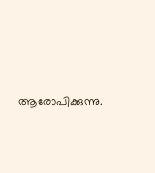ആരോപിക്കുന്നു.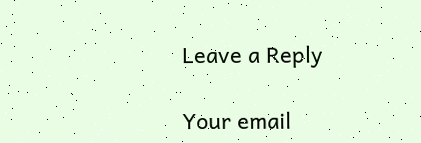Leave a Reply

Your email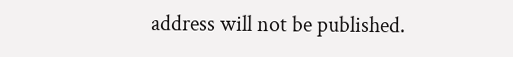address will not be published.